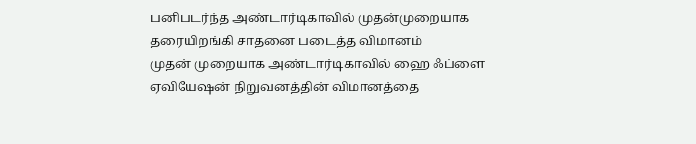பனிபடர்ந்த அண்டார்டிகாவில் முதன்முறையாக தரையிறங்கி சாதனை படைத்த விமானம்
முதன் முறையாக அண்டார்டிகாவில் ஹை ஃப்ளை ஏவியேஷன் நிறுவனத்தின் விமானத்தை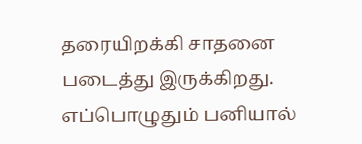தரையிறக்கி சாதனை படைத்து இருக்கிறது.
எப்பொழுதும் பனியால்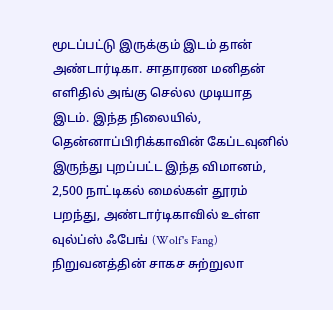மூடப்பட்டு இருக்கும் இடம் தான் அண்டார்டிகா. சாதாரண மனிதன் எளிதில் அங்கு செல்ல முடியாத இடம். இந்த நிலையில், தென்னாப்பிரிக்காவின் கேப்டவுனில் இருந்து புறப்பட்ட இந்த விமானம், 2,500 நாட்டிகல் மைல்கள் தூரம் பறந்து, அண்டார்டிகாவில் உள்ள வுல்ப்ஸ் ஃபேங் (Wolf's Fang) நிறுவனத்தின் சாகச சுற்றுலா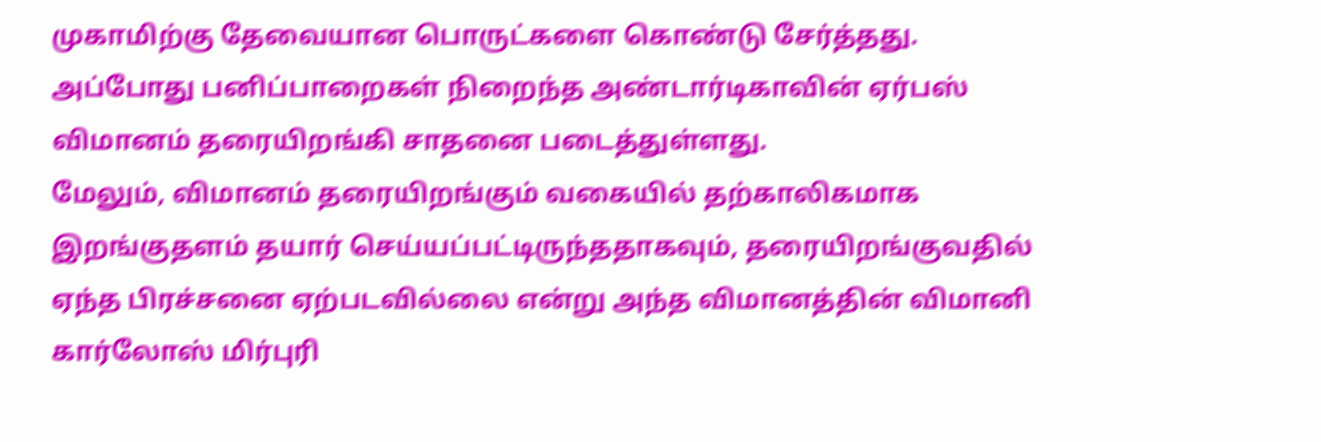முகாமிற்கு தேவையான பொருட்களை கொண்டு சேர்த்தது.
அப்போது பனிப்பாறைகள் நிறைந்த அண்டார்டிகாவின் ஏர்பஸ் விமானம் தரையிறங்கி சாதனை படைத்துள்ளது.
மேலும், விமானம் தரையிறங்கும் வகையில் தற்காலிகமாக இறங்குதளம் தயார் செய்யப்பட்டிருந்ததாகவும், தரையிறங்குவதில் ஏந்த பிரச்சனை ஏற்படவில்லை என்று அந்த விமானத்தின் விமானி கார்லோஸ் மிர்புரி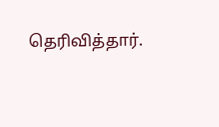தெரிவித்தார்.